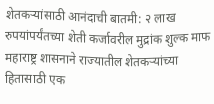शेतकऱ्यांसाठी आनंदाची बातमी: २ लाख रुपयांपर्यंतच्या शेती कर्जावरील मुद्रांक शुल्क माफ
महाराष्ट्र शासनाने राज्यातील शेतकऱ्यांच्या हितासाठी एक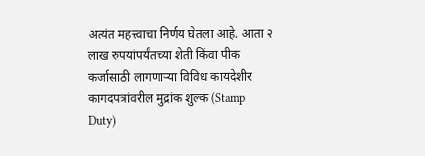अत्यंत महत्त्वाचा निर्णय घेतला आहे. आता २ लाख रुपयांपर्यंतच्या शेती किंवा पीक कर्जासाठी लागणाऱ्या विविध कायदेशीर कागदपत्रांवरील मुद्रांक शुल्क (Stamp Duty)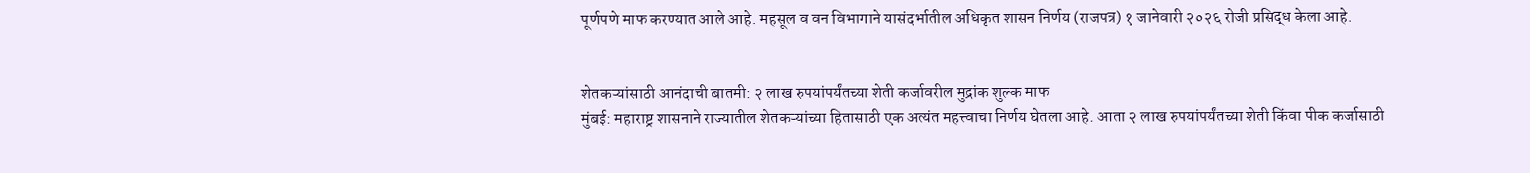पूर्णपणे माफ करण्यात आले आहे. महसूल व वन विभागाने यासंदर्भातील अधिकृत शासन निर्णय (राजपत्र) १ जानेवारी २०२६ रोजी प्रसिद्ध केला आहे.


शेतकऱ्यांसाठी आनंदाची बातमी: २ लाख रुपयांपर्यंतच्या शेती कर्जावरील मुद्रांक शुल्क माफ
मुंबई: महाराष्ट्र शासनाने राज्यातील शेतकऱ्यांच्या हितासाठी एक अत्यंत महत्त्वाचा निर्णय घेतला आहे. आता २ लाख रुपयांपर्यंतच्या शेती किंवा पीक कर्जासाठी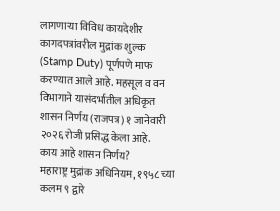लागणाऱ्या विविध कायदेशीर कागदपत्रांवरील मुद्रांक शुल्क (Stamp Duty) पूर्णपणे माफ करण्यात आले आहे. महसूल व वन विभागाने यासंदर्भातील अधिकृत शासन निर्णय (राजपत्र) १ जानेवारी २०२६ रोजी प्रसिद्ध केला आहे.
काय आहे शासन निर्णय?
महाराष्ट्र मुद्रांक अधिनियम, १९५८ च्या कलम ९ द्वारे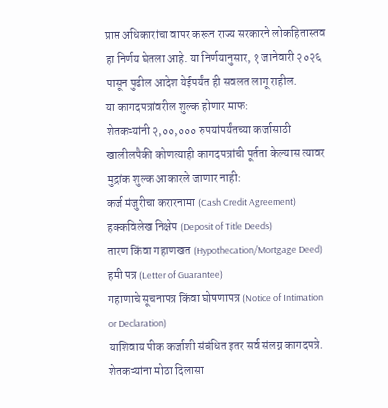प्राप्त अधिकारांचा वापर करून राज्य सरकारने लोकहितास्तव हा निर्णय घेतला आहे. या निर्णयानुसार, १ जानेवारी २०२६ पासून पुढील आदेश येईपर्यंत ही सवलत लागू राहील.
या कागदपत्रांवरील शुल्क होणार माफ:
शेतकऱ्यांनी २,००,००० रुपयांपर्यंतच्या कर्जासाठी खालीलपैकी कोणत्याही कागदपत्रांची पूर्तता केल्यास त्यावर मुद्रांक शुल्क आकारले जाणार नाही:
कर्ज मंजुरीचा करारनामा (Cash Credit Agreement)
हक्कविलेख निक्षेप (Deposit of Title Deeds)
तारण किंवा गहाणखत (Hypothecation/Mortgage Deed)
हमी पत्र (Letter of Guarantee)
गहाणाचे सूचनापत्र किंवा घोषणापत्र (Notice of Intimation or Declaration)
याशिवाय पीक कर्जाशी संबंधित इतर सर्व संलग्न कागदपत्रे.
शेतकऱ्यांना मोठा दिलासा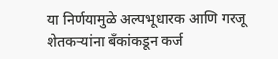या निर्णयामुळे अल्पभूधारक आणि गरजू शेतकऱ्यांना बँकांकडून कर्ज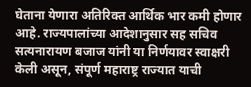घेताना येणारा अतिरिक्त आर्थिक भार कमी होणार आहे. राज्यपालांच्या आदेशानुसार सह सचिव सत्यनारायण बजाज यांनी या निर्णयावर स्वाक्षरी केली असून, संपूर्ण महाराष्ट्र राज्यात याची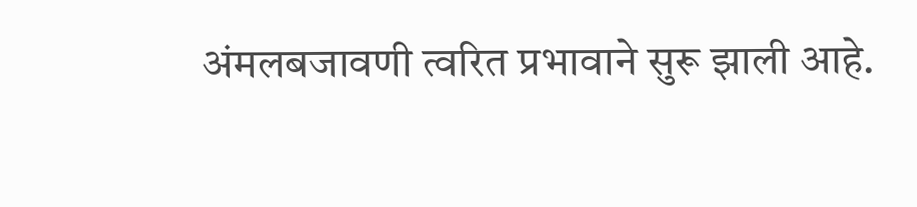अंमलबजावणी त्वरित प्रभावाने सुरू झाली आहे.